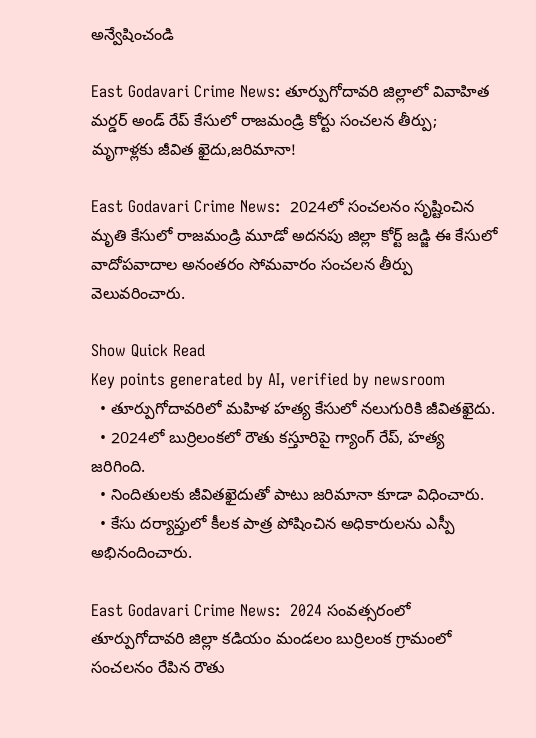అన్వేషించండి

East Godavari Crime News: తూర్పుగోదావరి జిల్లాలో వివాహిత‌ మ‌ర్డ‌ర్ అండ్ రేప్ కేసులో రాజ‌మండ్రి కోర్టు సంచ‌ల‌న తీర్పు; మృగాళ్ల‌కు జీవిత ఖైదు,జ‌రిమానా!

East Godavari Crime News:  2024లో సంచ‌ల‌నం సృష్టించిన మృతి కేసులో రాజ‌మండ్రి మూడో అద‌న‌పు జిల్లా కోర్ట్ జడ్జి ఈ కేసులో వాదోపవాదాల అనంతరం సోమ‌వారం సంచ‌ల‌న తీర్పు వెలువ‌రించారు.

Show Quick Read
Key points generated by AI, verified by newsroom
  • తూర్పుగోదావరిలో మహిళ హత్య కేసులో నలుగురికి జీవితఖైదు.
  • 2024లో బుర్రిలంకలో రౌతు కస్తూరిపై గ్యాంగ్ రేప్, హత్య జరిగింది.
  • నిందితులకు జీవితఖైదుతో పాటు జరిమానా కూడా విధించారు.
  • కేసు దర్యాప్తులో కీలక పాత్ర పోషించిన అధికారులను ఎస్పీ అభినందించారు.

East Godavari Crime News:  2024 సంవత్సరంలో తూర్పుగోదావ‌రి జిల్లా క‌డియం మండ‌లం బుర్రిలంక గ్రామంలో సంచలనం రేపిన రౌతు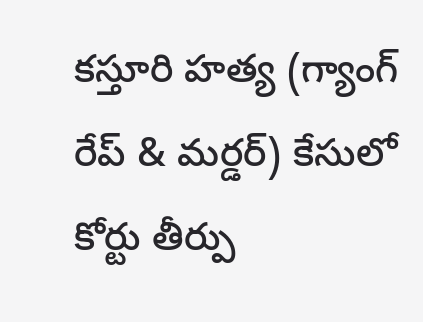కస్తూరి హత్య (గ్యాంగ్ రేప్ & మర్డర్) కేసులో కోర్టు తీర్పు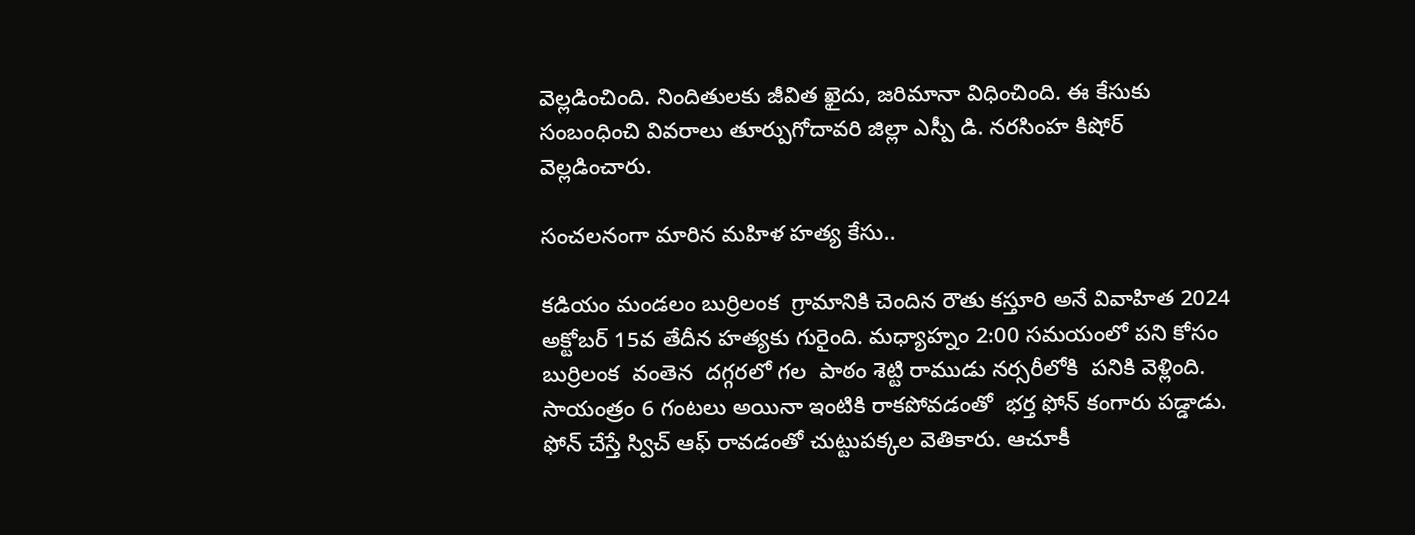వెల్లడించింది. నిందితుల‌కు జీవిత ఖైదు, జరిమానా విధించింది. ఈ కేసుకు సంబంధించి వివ‌రాలు తూర్పుగోదావరి జిల్లా ఎస్పీ డి. నరసింహ కిషోర్ వెల్ల‌డించారు.

సంచ‌ల‌నంగా మారిన మ‌హిళ హ‌త్య కేసు..

కడియం మండలం బుర్రిలంక  గ్రామానికి చెందిన రౌతు కస్తూరి అనే వివాహిత 2024 అక్టోబ‌ర్ 15వ తేదీన హత్యకు గురైంది. మధ్యాహ్నం 2:00 సమయంలో పని కోసం బుర్రిలంక  వంతెన  దగ్గరలో గల  పాఠం శెట్టి రాముడు నర్సరీలోకి  ప‌నికి వెళ్లింది. సాయంత్రం 6 గంటలు అయినా ఇంటికి రాకపోవడంతో  భర్త ఫోన్ కంగారు పడ్డాడు. ఫోన్ చేస్తే స్విచ్ ఆఫ్ రావ‌డంతో చుట్టుపక్కల వెతికారు. ఆచూకీ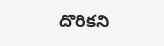దొరిక‌ని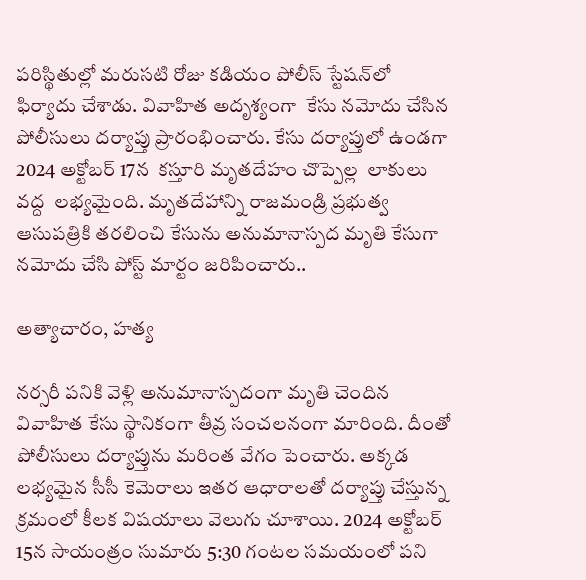ప‌రిస్థితుల్లో మ‌రుస‌టి రోజు కడియం పోలీస్ స్టేషన్‌లో ఫిర్యాదు చేశాడు. వివాహిత అదృశ్యంగా  కేసు నమోదు చేసిన పోలీసులు ద‌ర్యాప్తు ప్రారంభించారు. కేసు దర్యాప్తులో ఉండగా 2024 అక్టోబ‌ర్ 17న  కస్తూరి మృతదేహం చొప్పెల్ల  లాకులు వద్ద  ల‌భ్యమైంది. మృతదేహాన్ని రాజమండ్రి ప్ర‌భుత్వ ఆసుప‌త్రికి తరలించి కేసును అనుమానాస్ప‌ద మృతి కేసుగా నమోదు చేసి పోస్ట్ మార్టం జ‌రిపించారు..

అత్యాచారం, హత్య

న‌ర్స‌రీ ప‌నికి వెళ్లి అనుమానాస్ప‌దంగా మృతి చెందిన వివాహిత కేసు స్థానికంగా తీవ్ర సంచ‌ల‌నంగా మారింది. దీంతో పోలీసులు ద‌ర్యాప్తును మ‌రింత వేగం పెంచారు. అక్కడ ల‌భ్య‌మైన సీసీ కెమెరాలు ఇత‌ర ఆధారాలతో ద‌ర్యాప్తు చేస్తున్న క్ర‌మంలో కీల‌క విష‌యాలు వెలుగు చూశాయి. 2024 అక్టోబ‌ర్ 15న సాయంత్రం సుమారు 5:30 గంటల సమయంలో పని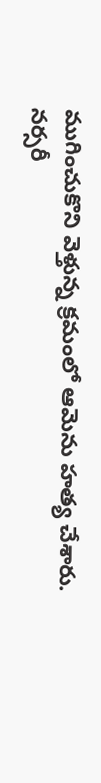ముగించుకొని వెళ్తున్న క్రమంలో ఆమెను హత్య చేశారు. నర్సరీ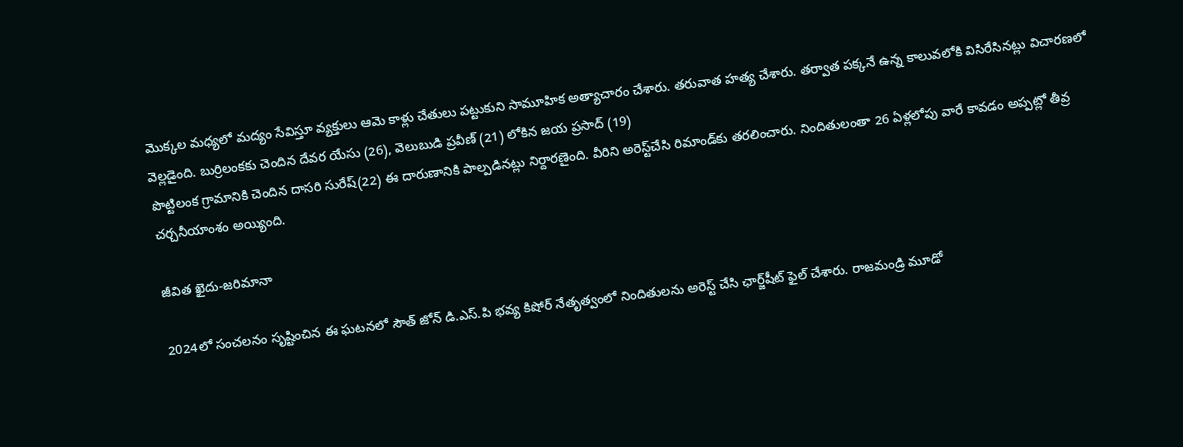మొక్కల మధ్యలో మద్యం సేవిస్తూ వ్యక్తులు ఆమె కాళ్లు చేతులు పట్టుకుని సామూహిక అత్యాచారం చేశారు. తరువాత హత్య చేశారు. తర్వాత పక్కనే ఉన్న కాలువలోకి విసిరేసినట్లు విచారణలో వెల్లడైంది. బుర్రిలంకకు చెందిన‌ దేవర యేసు (26), వెలుబుడి ప్రవీణ్ (21) లోకిన జయ ప్రసాద్ (19)
పొట్టిలంక గ్రామానికి చెందిన దాసరి సురేష్(22) ఈ దారుణానికి పాల్ప‌డిన‌ట్లు నిర్దారణైంది. వీరిని అరెస్ట్‌చేసి రిమాండ్‌కు త‌ర‌లించారు. నిందితులంతా 26 ఏళ్ల‌లోపు వారే కావ‌డం అప్ప‌ట్లో తీవ్ర చ‌ర్చ‌నీయాంశం అయ్యింది.

జీవిత ఖైదు-జ‌రిమానా

2024లో సంచ‌ల‌నం సృష్టించిన ఈ ఘ‌ట‌న‌లో సౌత్ జోన్ డి.ఎస్.పి భవ్య కిషోర్ నేతృత్వంలో నిందితుల‌ను అరెస్ట్ చేసి ఛార్జ్‌షీట్ ఫైల్ చేశారు. రాజ‌మండ్రి మూడో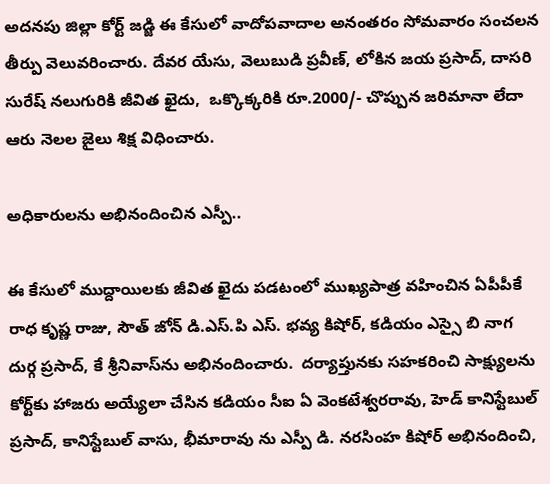అద‌న‌పు జిల్లా కోర్ట్ జడ్జి ఈ కేసులో వాదోపవాదాల అనంతరం సోమ‌వారం సంచ‌ల‌న తీర్పు వెలువ‌రించారు. దేవర యేసు, వెలుబుడి ప్రవీణ్, లోకిన జయ ప్రసాద్, దాసరి సురేష్ నలుగురికి జీవిత ఖైదు,  ఒక్కొక్కరికి రూ.2000/- చొప్పున జరిమానా లేదా ఆరు నెలల జైలు శిక్ష విధించారు.

అధికారుల‌ను అభినందించిన ఎస్పీ..

ఈ కేసులో ముద్దాయిలకు జీవిత ఖైదు పడటంలో ముఖ్యపాత్ర వహించిన ఏపీపీకే రాధ కృష్ణ రాజు, సౌత్ జోన్ డి.ఎస్.పి ఎస్. భవ్య కిషోర్, క‌డియం ఎస్సై బి నాగ దుర్గ ప్రసాద్, కే శ్రీనివాస్‌ను అభినందించారు.  దర్యాప్తునకు సహకరించి సాక్ష్యులను కోర్ట్‌కు హాజరు అయ్యేలా చేసిన క‌డియం సీఐ ఏ వెంకటేశ్వరరావు, హెడ్ కానిస్టేబుల్ ప్రసాద్, కానిస్టేబుల్ వాసు, భీమారావు ను ఎస్పీ డి. నరసింహ కిషోర్ అభినందించి,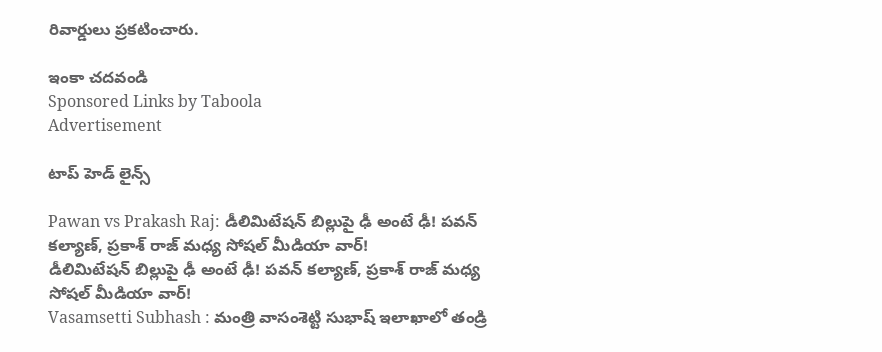రివార్డులు ప్రకటించారు.

ఇంకా చదవండి
Sponsored Links by Taboola
Advertisement

టాప్ హెడ్ లైన్స్

Pawan vs Prakash Raj: డీలిమిటేషన్ బిల్లుపై ఢీ అంటే ఢీ! పవన్ కల్యాణ్, ప్రకాశ్ రాజ్‌ మధ్య సోషల్ మీడియా వార్!
డీలిమిటేషన్ బిల్లుపై ఢీ అంటే ఢీ! పవన్ కల్యాణ్, ప్రకాశ్ రాజ్‌ మధ్య సోషల్ మీడియా వార్!
Vasamsetti Subhash : మంత్రి వాసంశెట్టి సుభాష్‌ ఇలాఖాలో తండ్రి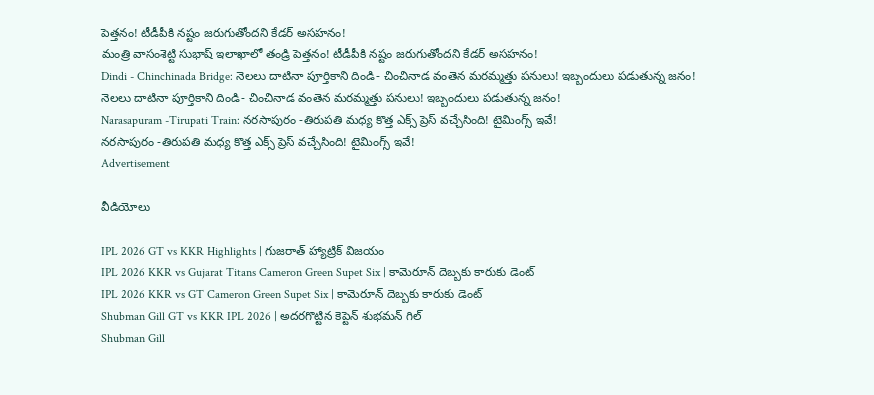పెత్త‌నం! టీడీపీకి న‌ష్టం జరుగుతోందని కేడర్‌ అసహనం!
మంత్రి వాసంశెట్టి సుభాష్‌ ఇలాఖాలో తండ్రి పెత్త‌నం! టీడీపీకి న‌ష్టం జరుగుతోందని కేడర్‌ అసహనం!
Dindi - Chinchinada Bridge: నెల‌లు దాటినా పూర్తికాని దిండి- చించినాడ వంతెన మ‌ర‌మ్మ‌త్తు ప‌నులు! ఇబ్బందులు పడుతున్న జనం!
నెల‌లు దాటినా పూర్తికాని దిండి- చించినాడ వంతెన మ‌ర‌మ్మ‌త్తు ప‌నులు! ఇబ్బందులు పడుతున్న జనం!
Narasapuram -Tirupati Train: నరసాపురం -తిరుపతి మధ్య కొత్త ఎక్స్ ప్రెస్ వచ్చేసింది! టైమింగ్స్ ఇవే!
నరసాపురం -తిరుపతి మధ్య కొత్త ఎక్స్ ప్రెస్ వచ్చేసింది! టైమింగ్స్ ఇవే!
Advertisement

వీడియోలు

IPL 2026 GT vs KKR Highlights | గుజ‌రాత్ హ్యాట్రిక్ విజ‌యం
IPL 2026 KKR vs Gujarat Titans Cameron Green Supet Six | కామెరూన్ దెబ్బకు కారుకు డెంట్
IPL 2026 KKR vs GT Cameron Green Supet Six | కామెరూన్ దెబ్బకు కారుకు డెంట్
Shubman Gill GT vs KKR IPL 2026 | అదరగొట్టిన కెప్టెన్ శుభమన్ గిల్
Shubman Gill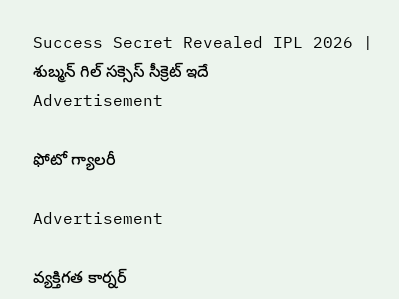Success Secret Revealed IPL 2026 | శుబ్మన్ గిల్ సక్సెస్ సీక్రెట్ ఇదే
Advertisement

ఫోటో గ్యాలరీ

Advertisement

వ్యక్తిగత కార్నర్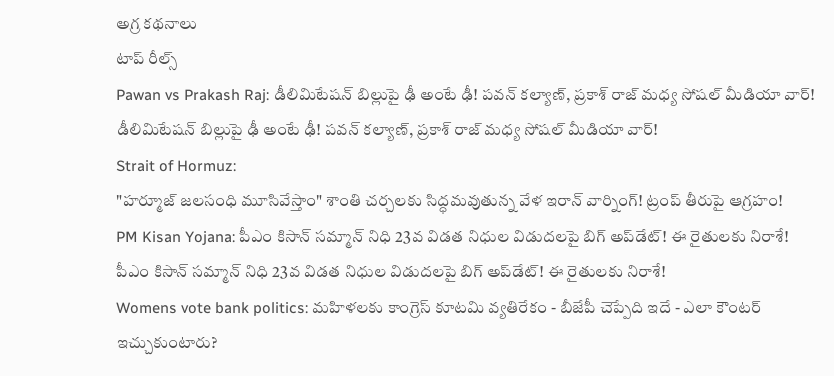అగ్ర కథనాలు
టాప్ రీల్స్
Pawan vs Prakash Raj: డీలిమిటేషన్ బిల్లుపై ఢీ అంటే ఢీ! పవన్ కల్యాణ్, ప్రకాశ్ రాజ్‌ మధ్య సోషల్ మీడియా వార్!
డీలిమిటేషన్ బిల్లుపై ఢీ అంటే ఢీ! పవన్ కల్యాణ్, ప్రకాశ్ రాజ్‌ మధ్య సోషల్ మీడియా వార్!
Strait of Hormuz:
"హర్మూజ్‌ జలసంధి మూసివేస్తాం" శాంతి చర్చలకు సిద్ధమవుతున్న వేళ ఇరాన్ వార్నింగ్! ట్రంప్ తీరుపై ఆగ్రహం!
PM Kisan Yojana: పీఎం కిసాన్ సమ్మాన్ నిధి 23వ విడత నిధుల విడుదలపై బిగ్ అప్‌డేట్! ఈ రైతులకు నిరాశే!
పీఎం కిసాన్ సమ్మాన్ నిధి 23వ విడత నిధుల విడుదలపై బిగ్ అప్‌డేట్! ఈ రైతులకు నిరాశే!
Womens vote bank politics: మహిళలకు కాంగ్రెస్ కూటమి వ్యతిరేకం - బీజేపీ చెప్పేది ఇదే - ఎలా కౌంటర్ ఇచ్చుకుంటారు?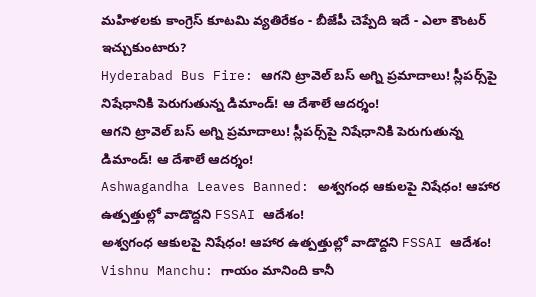మహిళలకు కాంగ్రెస్ కూటమి వ్యతిరేకం - బీజేపీ చెప్పేది ఇదే - ఎలా కౌంటర్ ఇచ్చుకుంటారు?
Hyderabad Bus Fire: ఆగని ట్రావెల్ బస్‌ అగ్ని ప్రమాదాలు! స్లీపర్స్‌పై నిషేధానికి పెరుగుతున్న డిమాండ్! ఆ దేశాలే ఆదర్శం!
ఆగని ట్రావెల్ బస్‌ అగ్ని ప్రమాదాలు! స్లీపర్స్‌పై నిషేధానికి పెరుగుతున్న డిమాండ్! ఆ దేశాలే ఆదర్శం!
Ashwagandha Leaves Banned: అశ్వగంధ ఆకులపై నిషేధం! ఆహార ఉత్పత్తుల్లో వాడొద్దని FSSAI ఆదేశం!
అశ్వగంధ ఆకులపై నిషేధం! ఆహార ఉత్పత్తుల్లో వాడొద్దని FSSAI ఆదేశం!
Vishnu Manchu: గాయం మానింది కానీ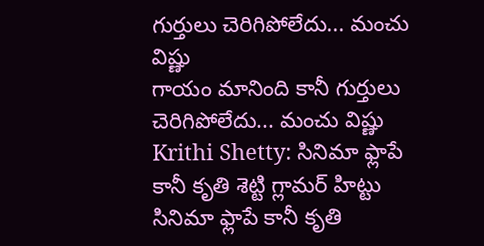గుర్తులు చెరిగిపోలేదు... మంచు విష్ణు
గాయం మానింది కానీ గుర్తులు చెరిగిపోలేదు... మంచు విష్ణు
Krithi Shetty: సినిమా ఫ్లాపే కానీ కృతి శెట్టి గ్లామర్ హిట్టు
సినిమా ఫ్లాపే కానీ కృతి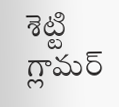శెట్టి గ్లామర్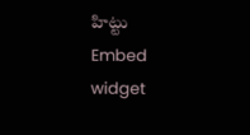హిట్టు
Embed widget